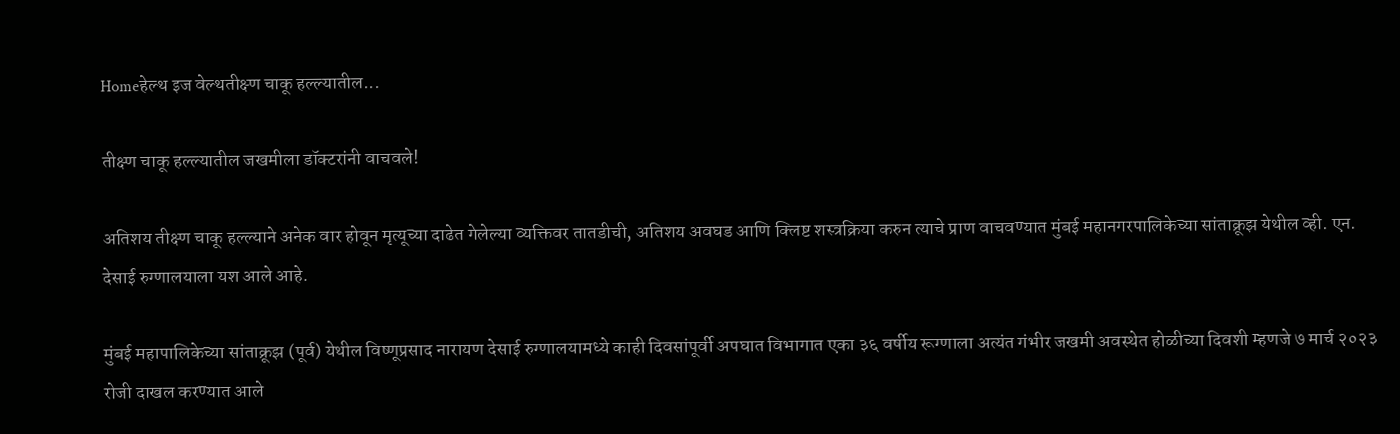Homeहेल्थ इज वेल्थतीक्ष्ण चाकू हल्ल्यातील...

तीक्ष्ण चाकू हल्ल्यातील जखमीला डॉक्टरांनी वाचवले!

अतिशय तीक्ष्ण चाकू हल्ल्याने अनेक वार होवून मृत्यूच्या दाढेत गेलेल्या व्यक्तिवर तातडीची, अतिशय अवघड आणि क्लिष्ट शस्त्रक्रिया करुन त्याचे प्राण वाचवण्यात मुंबई महानगरपालिकेच्या सांताक्रूझ येथील व्ही. एन. देसाई रुग्णालयाला यश आले आहे.

मुंबई महापालिकेच्या सांताक्रूझ (पूर्व) येथील विष्णूप्रसाद नारायण देसाई रुग्णालयामध्ये काही दिवसांपूर्वी अपघात विभागात एका ३६ वर्षीय रूग्णाला अत्यंत गंभीर जखमी अवस्थेत होळीच्या दिवशी म्हणजे ७ मार्च २०२३ रोजी दाखल करण्यात आले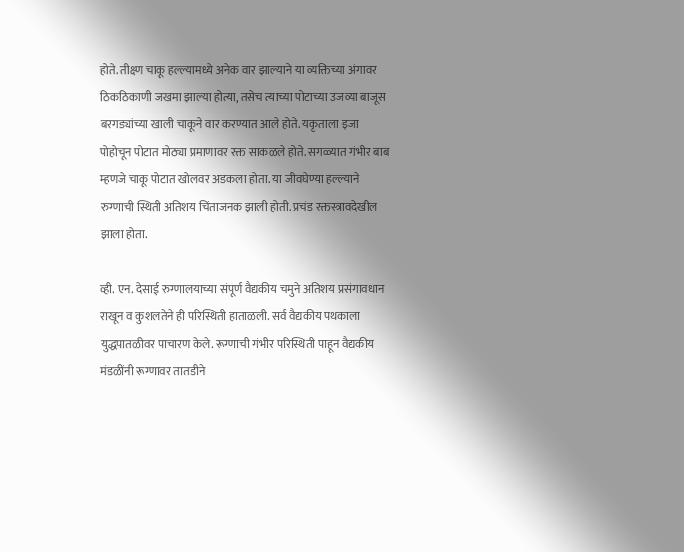होते. तीक्ष्ण चाकू हल्ल्यामध्ये अनेक वार झाल्याने या व्यक्तिच्या अंगावर ठिकठिकाणी जखमा झाल्या होत्या, तसेच त्याच्या पोटाच्या उजव्या बाजूस बरगड्यांच्या खाली चाकूने वार करण्यात आले होते. यकृताला इजा पोहोचून पोटात मोठ्या प्रमाणावर रक्त साकळले होते. सगळ्यात गंभीर बाब म्हणजे चाकू पोटात खोलवर अडकला होता. या जीवघेण्या हल्ल्याने रुग्णाची स्थिती अतिशय चिंताजनक झाली होती. प्रचंड रक्तस्त्रावदेखील झाला होता.

व्ही. एन. देसाई रुग्णालयाच्या संपूर्ण वैद्यकीय चमुने अतिशय प्रसंगावधान राखून व कुशलतेने ही परिस्थिती हाताळली. सर्व वैद्यकीय पथकाला युद्धपातळीवर पाचारण केले. रूग्णाची गंभीर परिस्थिती पाहून वैद्यकीय मंडळींनी रूग्णावर तातडीने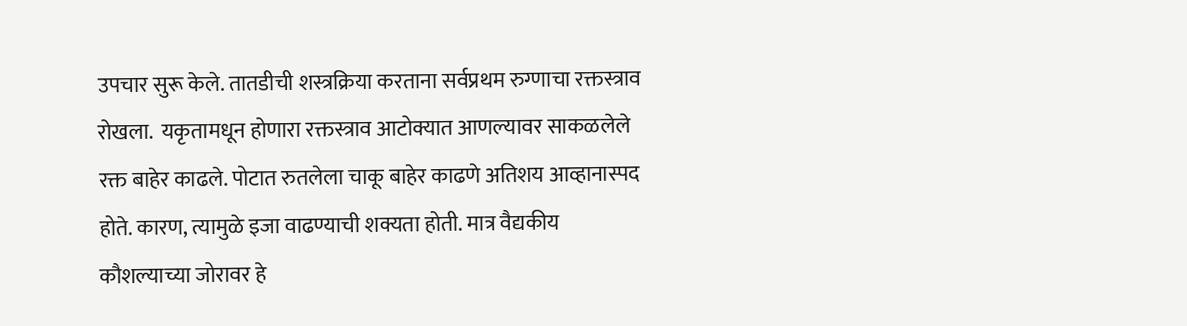उपचार सुरू केले. तातडीची शस्त्रक्रिया करताना सर्वप्रथम रुग्णाचा रक्तस्त्राव रोखला.  यकृतामधून होणारा रक्तस्त्राव आटोक्यात आणल्यावर साकळलेले रक्त बाहेर काढले. पोटात रुतलेला चाकू बाहेर काढणे अतिशय आव्हानास्पद होते. कारण, त्यामुळे इजा वाढण्याची शक्यता होती. मात्र वैद्यकीय कौशल्याच्या जोरावर हे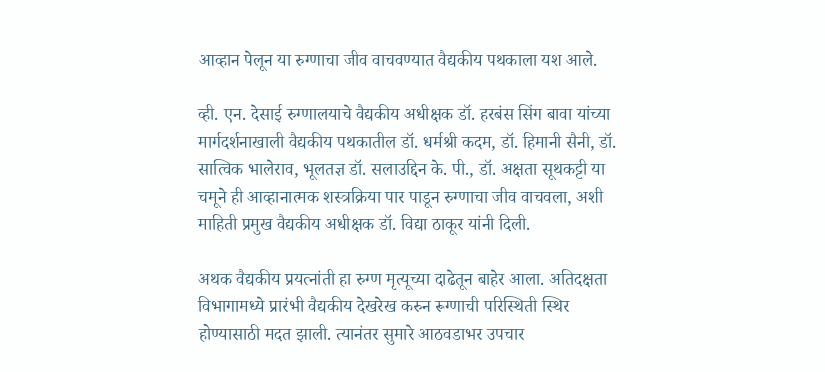आव्हान पेलून या रुग्णाचा जीव वाचवण्यात वैद्यकीय पथकाला यश आले.

व्ही. एन. देसाई रुग्णालयाचे वैद्यकीय अधीक्षक डॉ. हरबंस सिंग बावा यांच्या मार्गदर्शनाखाली वैद्यकीय पथकातील डॉ. धर्मश्री कदम, डॉ. हिमानी सैनी, डॉ. सात्विक भालेराव, भूलतज्ञ डॉ. सलाउद्दिन के. पी., डॉ. अक्षता सूथकट्टी या चमूने ही आव्हानात्मक शस्त्रक्रिया पार पाडून रुग्णाचा जीव वाचवला, अशी माहिती प्रमुख वैद्यकीय अधीक्षक डॉ. विद्या ठाकूर यांनी दिली.

अथक वैद्यकीय प्रयत्नांती हा रुग्ण मृत्यूच्या दाढेतून बाहेर आला. अतिदक्षता विभागामध्ये प्रारंभी वैद्यकीय देखरेख करुन रूग्णाची परिस्थिती स्थिर होण्यासाठी मदत झाली. त्यानंतर सुमारे आठवडाभर उपचार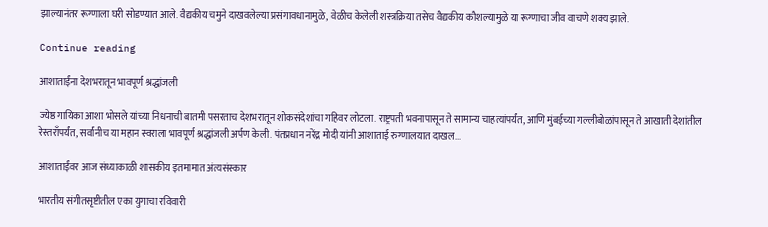झाल्यानंतर रूग्णाला घरी सोडण्यात आले. वैद्यकीय चमुने दाखवलेल्या प्रसंगावधानामुळे, वेळीच केलेली शस्त्रक्रिया तसेच वैद्यकीय कौशल्यामुळे या रूग्णाचा जीव वाचणे शक्य झाले.

Continue reading

आशाताईंना देशभरातून भावपूर्ण श्रद्धांजली

ज्येष्ठ गायिका आशा भोसले यांच्या निधनाची बातमी पसरताच देशभरातून शोकसंदेशांचा गहिवर लोटला. राष्ट्रपती भवनापासून ते सामान्य चाहत्यांपर्यंत, आणि मुंबईच्या गल्लीबोळांपासून ते आखाती देशांतील रेस्तराँपर्यंत, सर्वांनीच या महान स्वराला भावपूर्ण श्रद्धांजली अर्पण केली. पंतप्रधान नरेंद्र मोदी यांनी आशाताई रुग्णालयात दाखल...

आशाताईंवर आज संध्याकाळी शासकीय इतमामात अंत्यसंस्कार

भारतीय संगीतसृष्टीतील एका युगाचा रविवारी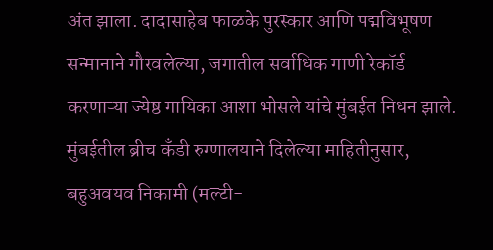अंत झाला. दादासाहेब फाळके पुरस्कार आणि पद्मविभूषण सन्मानाने गौरवलेल्या, जगातील सर्वाधिक गाणी रेकॉर्ड करणाऱ्या ज्येष्ठ गायिका आशा भोसले यांचे मुंबईत निधन झाले. मुंबईतील ब्रीच कँडी रुग्णालयाने दिलेल्या माहितीनुसार, बहुअवयव निकामी (मल्टी-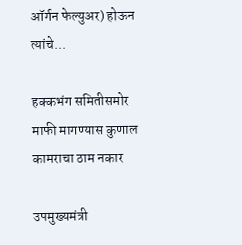ऑर्गन फेल्युअर) होऊन त्यांचे...

हक्कभंग समितीसमोर माफी मागण्यास कुणाल कामराचा ठाम नकार

उपमुख्यमंत्री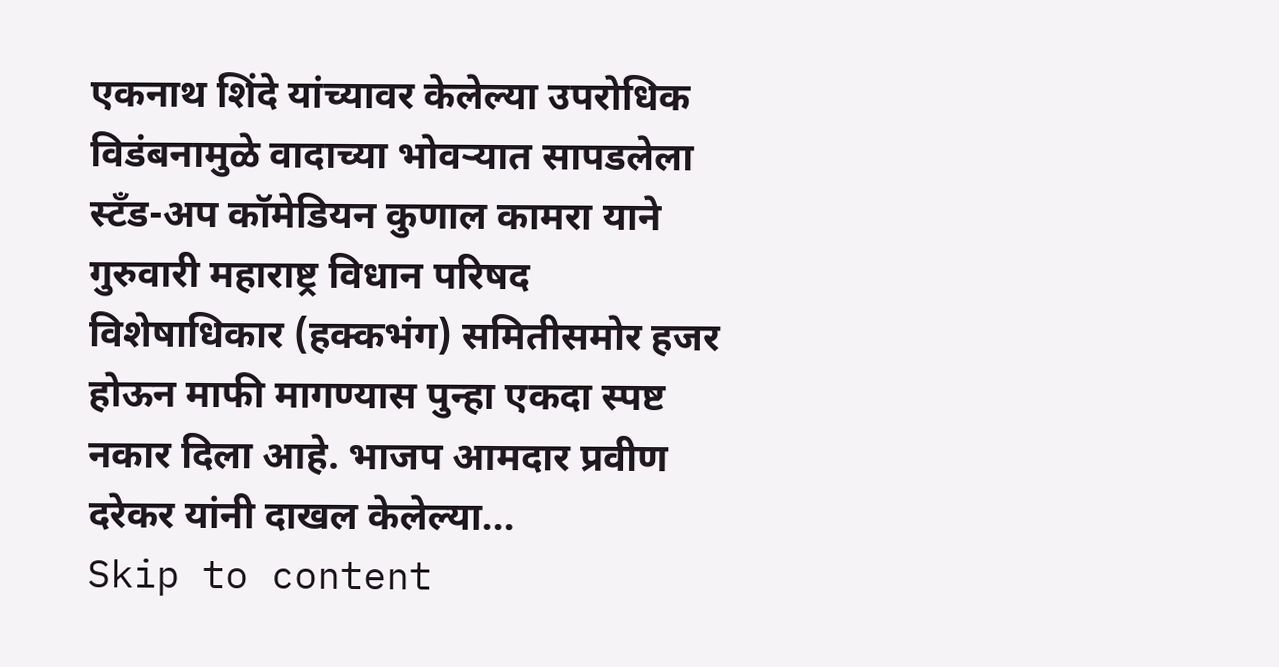एकनाथ शिंदे यांच्यावर केलेल्या उपरोधिक विडंबनामुळे वादाच्या भोवऱ्यात सापडलेला स्टँड-अप कॉमेडियन कुणाल कामरा याने गुरुवारी महाराष्ट्र विधान परिषद विशेषाधिकार (हक्कभंग) समितीसमोर हजर होऊन माफी मागण्यास पुन्हा एकदा स्पष्ट नकार दिला आहे. भाजप आमदार प्रवीण दरेकर यांनी दाखल केलेल्या...
Skip to content